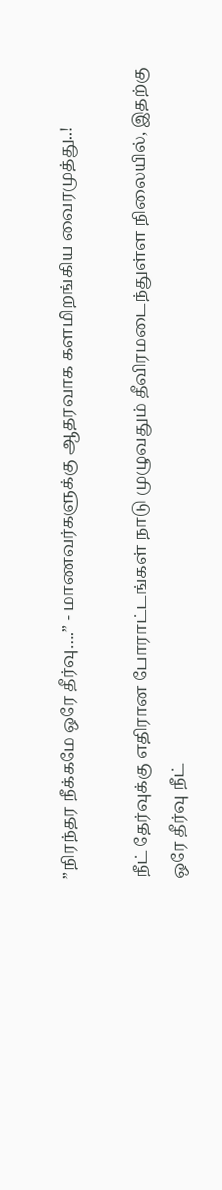”நிரந்தர நீக்கமே ஒரே தீர்வு….” - மாணவர்களுக்கு ஆதரவாக களமிறங்கிய வைரமுத்து..!

நீட் தேர்வுக்கு எதிரான போராட்டங்கள் நாடு முழுவதும் தீவிரமடைந்துள்ள நிலையில், இதற்கு ஒரே தீர்வு நீட்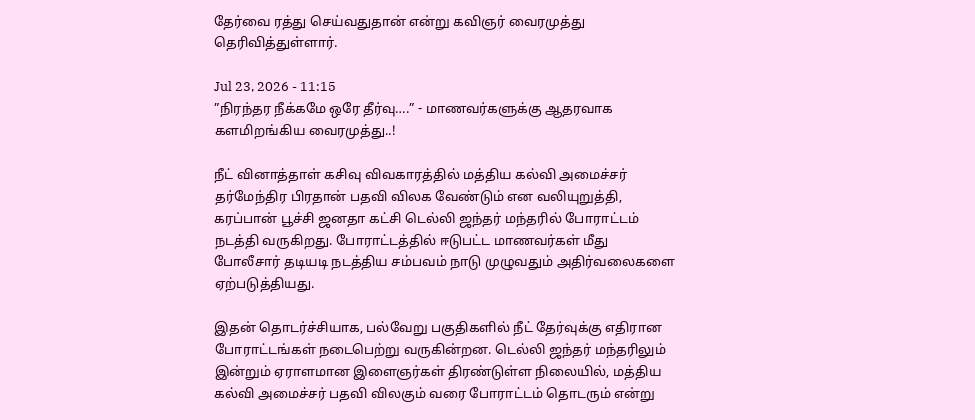தேர்வை ரத்து செய்வதுதான் என்று கவிஞர் வைரமுத்து தெரிவித்துள்ளார்.

Jul 23, 2026 - 11:15
”நிரந்தர நீக்கமே ஒரே தீர்வு….” - மாணவர்களுக்கு ஆதரவாக களமிறங்கிய வைரமுத்து..!

நீட் வினாத்தாள் கசிவு விவகாரத்தில் மத்திய கல்வி அமைச்சர் தர்மேந்திர பிரதான் பதவி விலக வேண்டும் என வலியுறுத்தி, கரப்பான் பூச்சி ஜனதா கட்சி டெல்லி ஜந்தர் மந்தரில் போராட்டம் நடத்தி வருகிறது. போராட்டத்தில் ஈடுபட்ட மாணவர்கள் மீது போலீசார் தடியடி நடத்திய சம்பவம் நாடு முழுவதும் அதிர்வலைகளை ஏற்படுத்தியது.

இதன் தொடர்ச்சியாக, பல்வேறு பகுதிகளில் நீட் தேர்வுக்கு எதிரான போராட்டங்கள் நடைபெற்று வருகின்றன. டெல்லி ஜந்தர் மந்தரிலும் இன்றும் ஏராளமான இளைஞர்கள் திரண்டுள்ள நிலையில், மத்திய கல்வி அமைச்சர் பதவி விலகும் வரை போராட்டம் தொடரும் என்று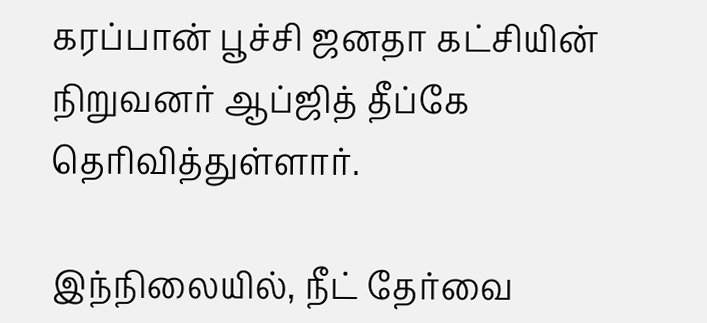கரப்பான் பூச்சி ஜனதா கட்சியின் நிறுவனர் ஆப்ஜித் தீப்கே தெரிவித்துள்ளார்.

இந்நிலையில், நீட் தேர்வை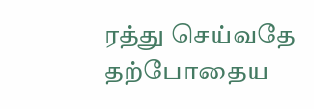ரத்து செய்வதே தற்போதைய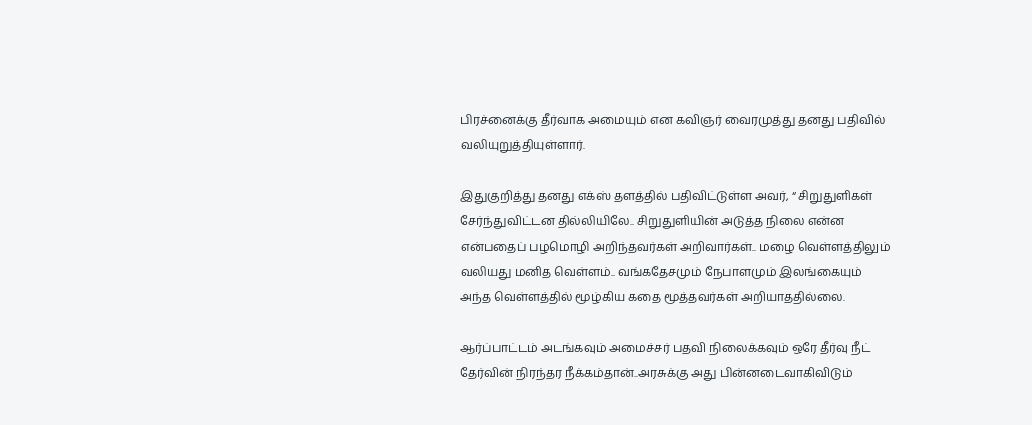பிரச்னைக்கு தீர்வாக அமையும் என கவிஞர் வைரமுத்து தனது பதிவில் வலியுறுத்தியுள்ளார்.

இதுகுறித்து தனது எக்ஸ் தளத்தில் பதிவிட்டுள்ள அவர், “ சிறுதுளிகள் சேர்ந்துவிட்டன தில்லியிலே.. சிறுதுளியின் அடுத்த நிலை என்ன என்பதைப் பழமொழி அறிந்தவர்கள் அறிவார்கள்.. மழை வெள்ளத்திலும் வலியது மனித வெள்ளம்.. வங்கதேசமும் நேபாளமும் இலங்கையும் அந்த வெள்ளத்தில் மூழ்கிய கதை மூத்தவர்கள் அறியாததில்லை.

ஆர்ப்பாட்டம் அடங்கவும் அமைச்சர் பதவி நிலைக்கவும் ஒரே தீர்வு நீட் தேர்வின் நிரந்தர நீக்கம்தான்..அரசுக்கு அது பின்னடைவாகிவிடும்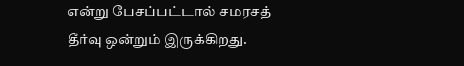என்று பேசப்பட்டால் சமரசத் தீர்வு ஒன்றும் இருக்கிறது.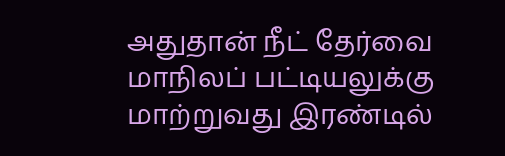அதுதான் நீட் தேர்வை மாநிலப் பட்டியலுக்கு மாற்றுவது இரண்டில்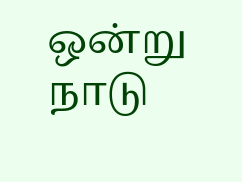ஒன்று நாடு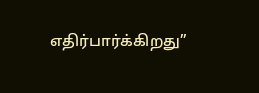எதிர்பார்க்கிறது”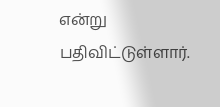என்று பதிவிட்டுள்ளார்.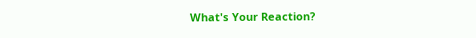What's Your Reaction?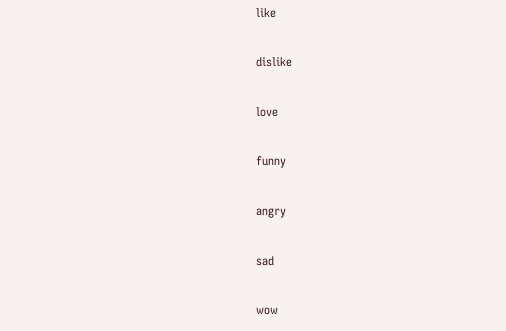like

dislike

love

funny

angry

sad

wow